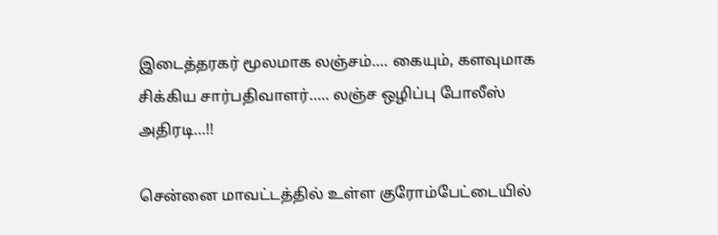இடைத்தரகர் மூலமாக லஞ்சம்…. கையும், களவுமாக சிக்கிய சார்பதிவாளர்….. லஞ்ச ஒழிப்பு போலீஸ் அதிரடி…!!

சென்னை மாவட்டத்தில் உள்ள குரோம்பேட்டையில்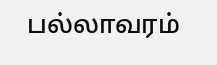பல்லாவரம்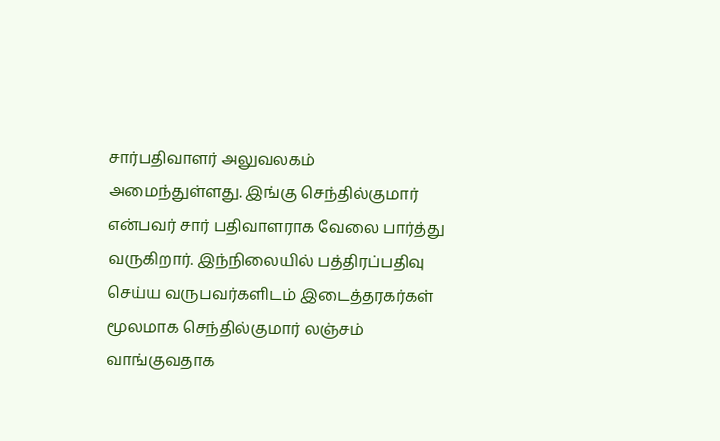சார்பதிவாளர் அலுவலகம் அமைந்துள்ளது. இங்கு செந்தில்குமார் என்பவர் சார் பதிவாளராக வேலை பார்த்து வருகிறார். இந்நிலையில் பத்திரப்பதிவு செய்ய வருபவர்களிடம் இடைத்தரகர்கள் மூலமாக செந்தில்குமார் லஞ்சம் வாங்குவதாக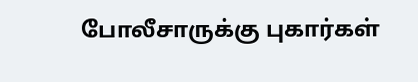போலீசாருக்கு புகார்கள்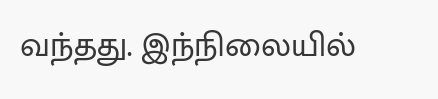வந்தது. இந்நிலையில்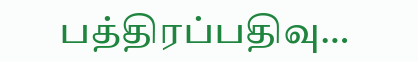பத்திரப்பதிவு…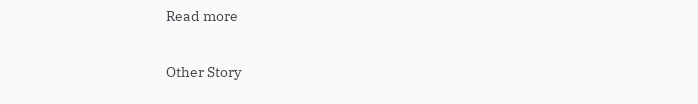Read more

Other Story